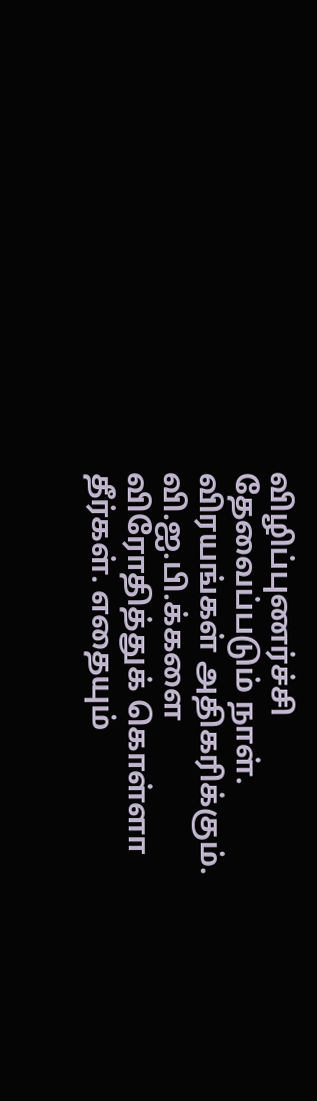விழிப்புணர்ச்சி தேவைப்படும் நாள். விரயங்கள் அதிகரிக்கும். வி.ஐ.பி.க்களை விரோதித்துக் கொள்ளா தீர்கள். எதையும்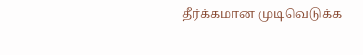தீர்க்கமான முடிவெடுக்க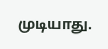முடியாது.